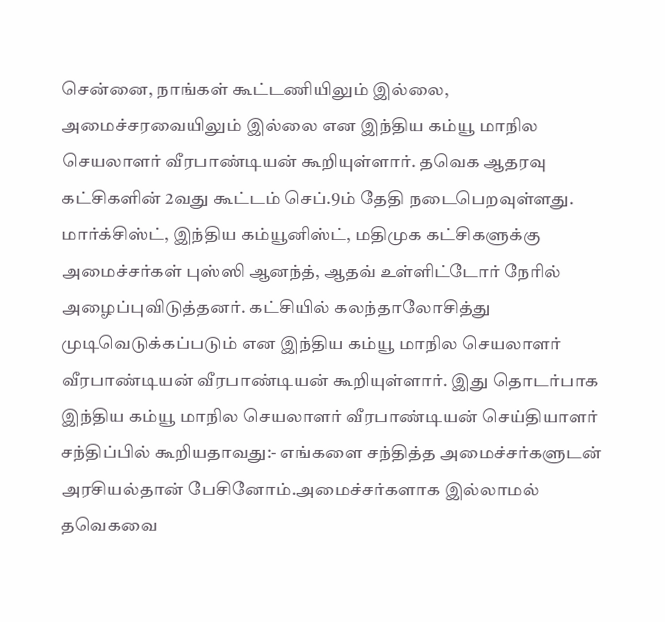சென்னை, நாங்கள் கூட்டணியிலும் இல்லை, அமைச்சரவையிலும் இல்லை என இந்திய கம்யூ மாநில செயலாளர் வீரபாண்டியன் கூறியுள்ளார். தவெக ஆதரவு கட்சிகளின் 2வது கூட்டம் செப்.9ம் தேதி நடைபெறவுள்ளது. மார்க்சிஸ்ட், இந்திய கம்யூனிஸ்ட், மதிமுக கட்சிகளுக்கு அமைச்சர்கள் புஸ்ஸி ஆனந்த், ஆதவ் உள்ளிட்டோர் நேரில் அழைப்புவிடுத்தனர். கட்சியில் கலந்தாலோசித்து முடிவெடுக்கப்படும் என இந்திய கம்யூ மாநில செயலாளர் வீரபாண்டியன் வீரபாண்டியன் கூறியுள்ளார். இது தொடர்பாக இந்திய கம்யூ மாநில செயலாளர் வீரபாண்டியன் செய்தியாளர் சந்திப்பில் கூறியதாவது:- எங்களை சந்தித்த அமைச்சர்களுடன் அரசியல்தான் பேசினோம்.அமைச்சர்களாக இல்லாமல் தவெகவை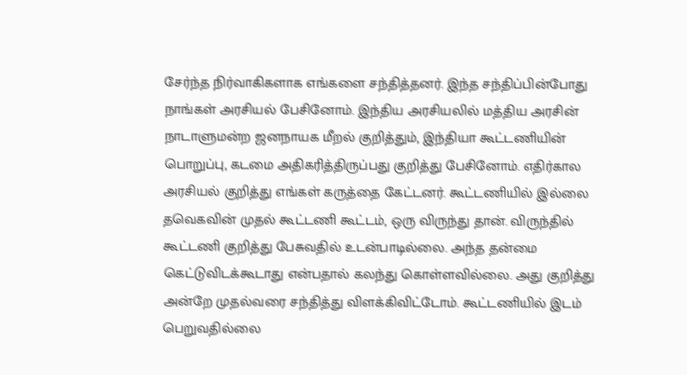சேர்ந்த நிர்வாகிகளாக எங்களை சந்தித்தனர். இந்த சந்திப்பின்போது நாங்கள் அரசியல் பேசினோம். இந்திய அரசியலில் மத்திய அரசின் நாடாளுமன்ற ஜனநாயக மீறல் குறித்தும், இந்தியா கூட்டணியின் பொறுப்பு, கடமை அதிகரித்திருப்பது குறித்து பேசினோம். எதிர்கால அரசியல் குறித்து எங்கள் கருத்தை கேட்டனர். கூட்டணியில் இல்லை தவெகவின் முதல் கூட்டணி கூட்டம், ஒரு விருந்து தான். விருந்தில் கூட்டணி குறித்து பேசுவதில் உடன்பாடில்லை. அந்த தன்மை கெட்டுவிடக்கூடாது என்பதால் கலந்து கொள்ளவில்லை. அது குறித்து அன்றே முதல்வரை சந்தித்து விளக்கிவிட்டோம். கூட்டணியில் இடம் பெறுவதில்லை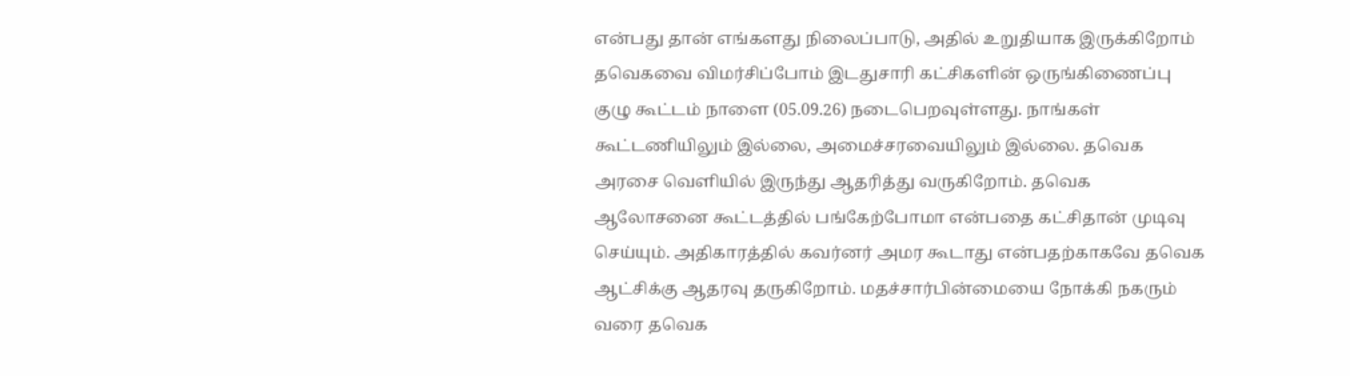என்பது தான் எங்களது நிலைப்பாடு, அதில் உறுதியாக இருக்கிறோம் தவெகவை விமர்சிப்போம் இடதுசாரி கட்சிகளின் ஒருங்கிணைப்பு குழு கூட்டம் நாளை (05.09.26) நடைபெறவுள்ளது. நாங்கள் கூட்டணியிலும் இல்லை, அமைச்சரவையிலும் இல்லை. தவெக அரசை வெளியில் இருந்து ஆதரித்து வருகிறோம். தவெக ஆலோசனை கூட்டத்தில் பங்கேற்போமா என்பதை கட்சிதான் முடிவு செய்யும். அதிகாரத்தில் கவர்னர் அமர கூடாது என்பதற்காகவே தவெக ஆட்சிக்கு ஆதரவு தருகிறோம். மதச்சார்பின்மையை நோக்கி நகரும் வரை தவெக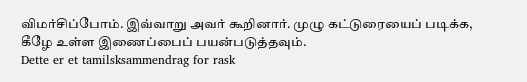விமர்சிப்போம். இவ்வாறு அவர் கூறினார். முழு கட்டுரையைப் படிக்க, கீழே உள்ள இணைப்பைப் பயன்படுத்தவும்.
Dette er et tamilsksammendrag for rask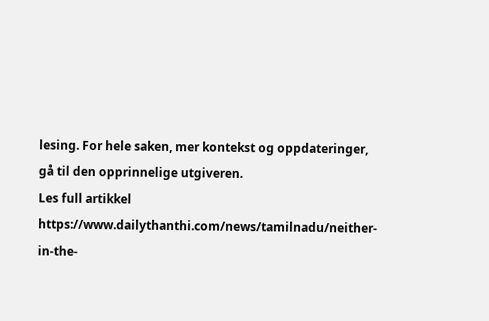lesing. For hele saken, mer kontekst og oppdateringer, gå til den opprinnelige utgiveren.
Les full artikkel
https://www.dailythanthi.com/news/tamilnadu/neither-in-the-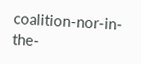coalition-nor-in-the-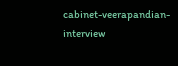cabinet-veerapandian-interview